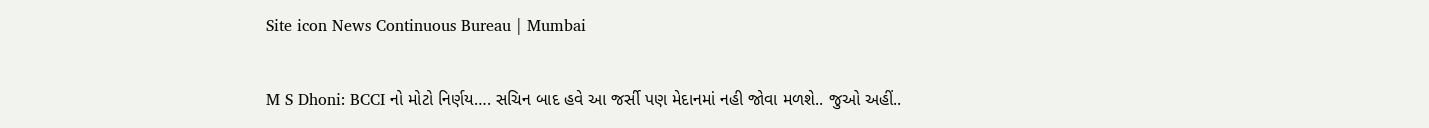Site icon News Continuous Bureau | Mumbai

M S Dhoni: BCCI નો મોટો નિર્ણય…. સચિન બાદ હવે આ જર્સી પણ મેદાનમાં નહી જોવા મળશે.. જુઓ અહીં..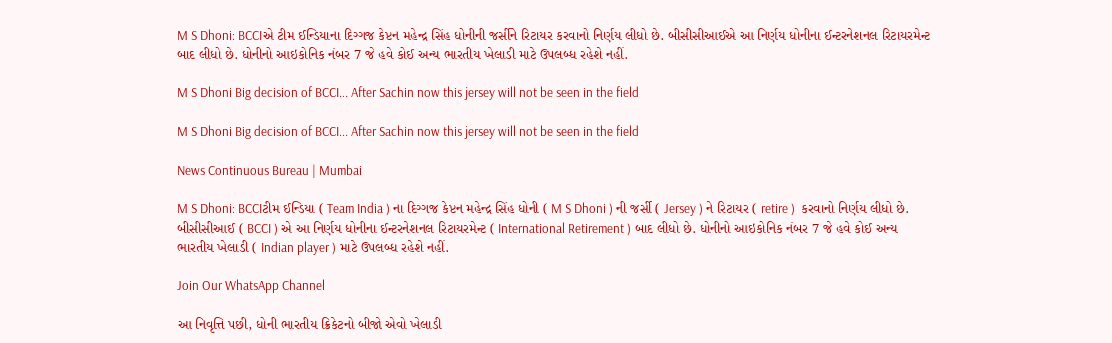M S Dhoni: BCCIએ ટીમ ઈન્ડિયાના દિગ્ગજ કેપ્ટન મહેન્દ્ર સિંહ ધોનીની જર્સીને રિટાયર કરવાનો નિર્ણય લીધો છે. બીસીસીઆઈએ આ નિર્ણય ધોનીના ઈન્ટરનેશનલ રિટાયરમેન્ટ બાદ લીધો છે. ધોનીનો આઇકોનિક નંબર 7 જે હવે કોઈ અન્ય ભારતીય ખેલાડી માટે ઉપલબ્ધ રહેશે નહીં.

M S Dhoni Big decision of BCCI... After Sachin now this jersey will not be seen in the field

M S Dhoni Big decision of BCCI... After Sachin now this jersey will not be seen in the field

News Continuous Bureau | Mumbai

M S Dhoni: BCCIટીમ ઈન્ડિયા ( Team India ) ના દિગ્ગજ કેપ્ટન મહેન્દ્ર સિંહ ધોની ( M S Dhoni ) ની જર્સી ( Jersey ) ને રિટાયર ( retire )  કરવાનો નિર્ણય લીધો છે. બીસીસીઆઈ ( BCCI ) એ આ નિર્ણય ધોનીના ઈન્ટરનેશનલ રિટાયરમેન્ટ ( International Retirement ) બાદ લીધો છે. ધોનીનો આઇકોનિક નંબર 7 જે હવે કોઈ અન્ય ભારતીય ખેલાડી ( Indian player ) માટે ઉપલબ્ધ રહેશે નહીં.

Join Our WhatsApp Channel

આ નિવૃત્તિ પછી, ધોની ભારતીય ક્રિકેટનો બીજો એવો ખેલાડી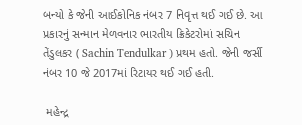બન્યો કે જેની આઈકોનિક નંબર 7 નિવૃત્ત થઈ ગઈ છે. આ પ્રકારનું સન્માન મેળવનાર ભારતીય ક્રિકેટરોમાં સચિન તેંડુલકર ( Sachin Tendulkar ) પ્રથમ હતો. જેની જર્સી નંબર 10 જે 2017માં રિટાયર થઈ ગઈ હતી.

 મહેન્દ્ર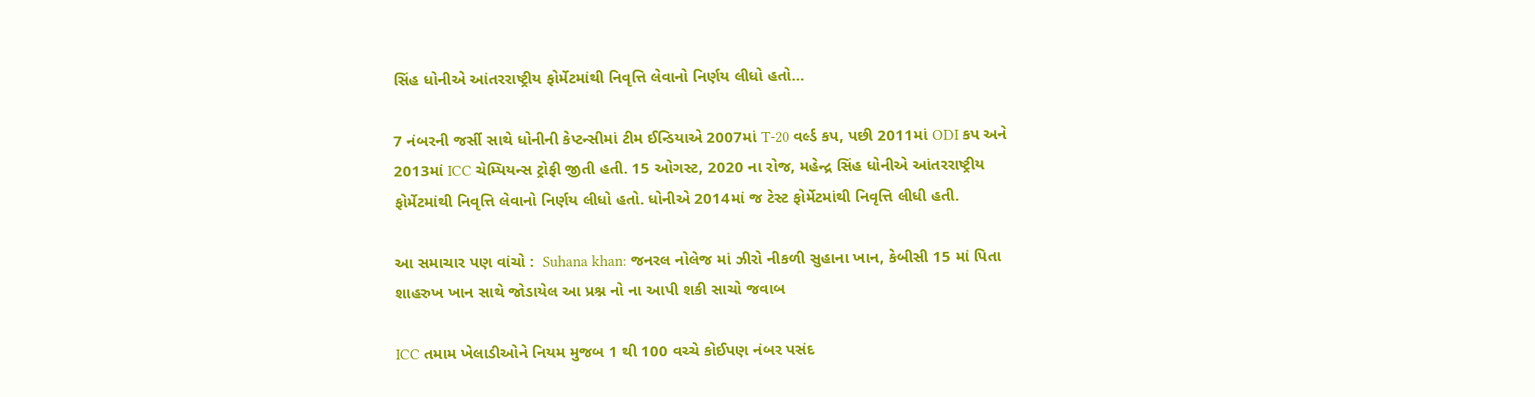સિંહ ધોનીએ આંતરરાષ્ટ્રીય ફોર્મેટમાંથી નિવૃત્તિ લેવાનો નિર્ણય લીધો હતો…

7 નંબરની જર્સી સાથે ધોનીની કેપ્ટન્સીમાં ટીમ ઈન્ડિયાએ 2007માં T-20 વર્લ્ડ કપ, પછી 2011માં ODI કપ અને 2013માં ICC ચેમ્પિયન્સ ટ્રોફી જીતી હતી. 15 ઓગસ્ટ, 2020 ના રોજ, મહેન્દ્ર સિંહ ધોનીએ આંતરરાષ્ટ્રીય ફોર્મેટમાંથી નિવૃત્તિ લેવાનો નિર્ણય લીધો હતો. ધોનીએ 2014માં જ ટેસ્ટ ફોર્મેટમાંથી નિવૃત્તિ લીધી હતી.

આ સમાચાર પણ વાંચો :  Suhana khan: જનરલ નોલેજ માં ઝીરો નીકળી સુહાના ખાન, કેબીસી 15 માં પિતા શાહરુખ ખાન સાથે જોડાયેલ આ પ્રશ્ન નો ના આપી શકી સાચો જવાબ

ICC તમામ ખેલાડીઓને નિયમ મુજબ 1 થી 100 વચ્ચે કોઈપણ નંબર પસંદ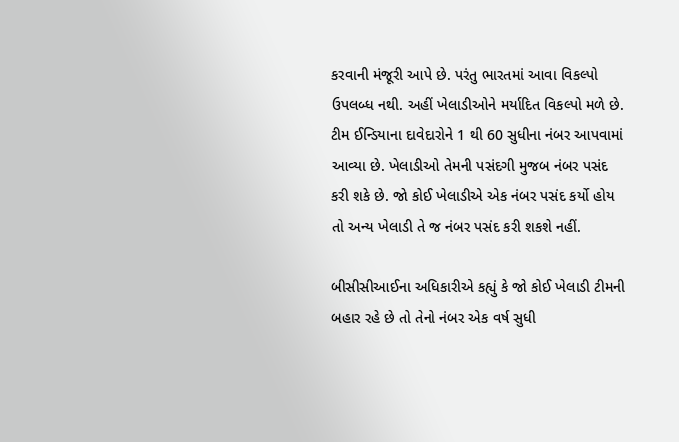કરવાની મંજૂરી આપે છે. પરંતુ ભારતમાં આવા વિકલ્પો ઉપલબ્ધ નથી. અહીં ખેલાડીઓને મર્યાદિત વિકલ્પો મળે છે. ટીમ ઈન્ડિયાના દાવેદારોને 1 થી 60 સુધીના નંબર આપવામાં આવ્યા છે. ખેલાડીઓ તેમની પસંદગી મુજબ નંબર પસંદ કરી શકે છે. જો કોઈ ખેલાડીએ એક નંબર પસંદ કર્યો હોય તો અન્ય ખેલાડી તે જ નંબર પસંદ કરી શકશે નહીં.

બીસીસીઆઈના અધિકારીએ કહ્યું કે જો કોઈ ખેલાડી ટીમની બહાર રહે છે તો તેનો નંબર એક વર્ષ સુધી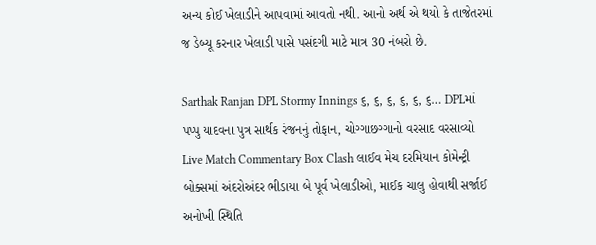અન્ય કોઈ ખેલાડીને આપવામાં આવતો નથી. આનો અર્થ એ થયો કે તાજેતરમાં જ ડેબ્યૂ કરનાર ખેલાડી પાસે પસંદગી માટે માત્ર 30 નંબરો છે.

Sarthak Ranjan DPL Stormy Innings ૬, ૬, ૬, ૬, ૬, ૬… DPLમાં પપ્પુ યાદવના પુત્ર સાર્થક રંજનનું તોફાન, ચોગ્ગાછગ્ગાનો વરસાદ વરસાવ્યો
Live Match Commentary Box Clash લાઈવ મેચ દરમિયાન કોમેન્ટ્રી બોક્સમાં અંદરોઅંદર ભીડાયા બે પૂર્વ ખેલાડીઓ, માઈક ચાલુ હોવાથી સર્જાઈ અનોખી સ્થિતિ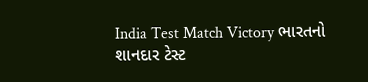India Test Match Victory ભારતનો શાનદાર ટેસ્ટ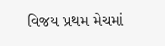વિજય પ્રથમ મેચમાં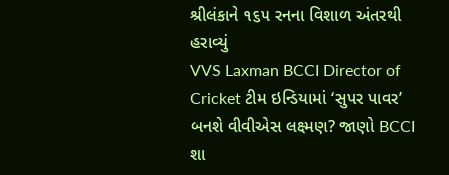શ્રીલંકાને ૧૬૫ રનના વિશાળ અંતરથી હરાવ્યું
VVS Laxman BCCI Director of Cricket ટીમ ઇન્ડિયામાં ‘સુપર પાવર’ બનશે વીવીએસ લક્ષ્મણ? જાણો BCCI શા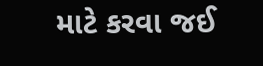માટે કરવા જઈ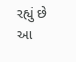રહ્યું છે આ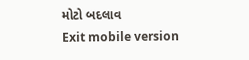મોટો બદલાવ
Exit mobile version